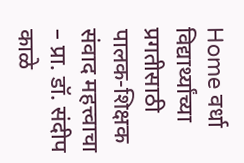Home वर्धा विद्यार्थ्यांच्या प्रगतीसाठी पालक-शिक्षक संवाद महत्त्वाचा – प्रा. डॉ. संदीप काळे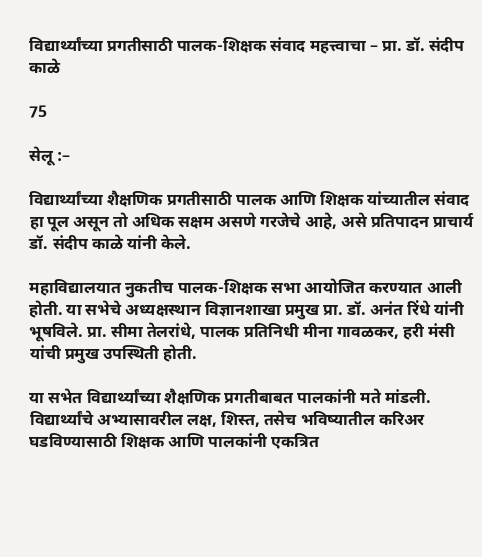विद्यार्थ्यांच्या प्रगतीसाठी पालक-शिक्षक संवाद महत्त्वाचा – प्रा. डॉ. संदीप काळे

75

सेलू :–

विद्यार्थ्यांच्या शैक्षणिक प्रगतीसाठी पालक आणि शिक्षक यांच्यातील संवाद हा पूल असून तो अधिक सक्षम असणे गरजेचे आहे, असे प्रतिपादन प्राचार्य डॉ. संदीप काळे यांनी केले.

महाविद्यालयात नुकतीच पालक-शिक्षक सभा आयोजित करण्यात आली होती. या सभेचे अध्यक्षस्थान विज्ञानशाखा प्रमुख प्रा. डॉ. अनंत रिंधे यांनी भूषविले. प्रा. सीमा तेलरांधे, पालक प्रतिनिधी मीना गावळकर, हरी मंसी यांची प्रमुख उपस्थिती होती.

या सभेत विद्यार्थ्यांच्या शैक्षणिक प्रगतीबाबत पालकांनी मते मांडली. विद्यार्थ्यांचे अभ्यासावरील लक्ष, शिस्त, तसेच भविष्यातील करिअर घडविण्यासाठी शिक्षक आणि पालकांनी एकत्रित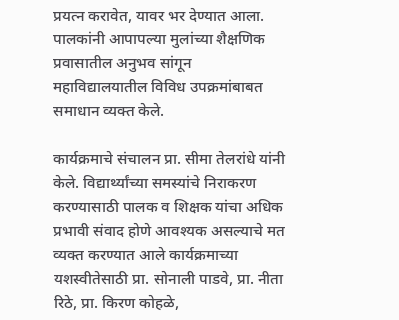प्रयत्न करावेत, यावर भर देण्यात आला. पालकांनी आपापल्या मुलांच्या शैक्षणिक प्रवासातील अनुभव सांगून महाविद्यालयातील विविध उपक्रमांबाबत समाधान व्यक्त केले.

कार्यक्रमाचे संचालन प्रा. सीमा तेलरांधे यांनी केले. विद्यार्थ्यांच्या समस्यांचे निराकरण करण्यासाठी पालक व शिक्षक यांचा अधिक प्रभावी संवाद होणे आवश्यक असल्याचे मत व्यक्त करण्यात आले कार्यक्रमाच्या यशस्वीतेसाठी प्रा. सोनाली पाडवे, प्रा. नीता रिठे, प्रा. किरण कोहळे,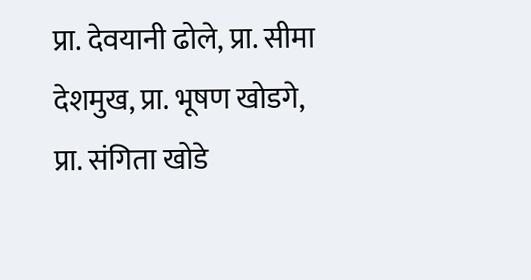प्रा. देवयानी ढोले, प्रा. सीमा देशमुख, प्रा. भूषण खोडगे, प्रा. संगिता खोडे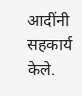आदींनी सहकार्य केले.